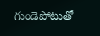గుండెపోటుతో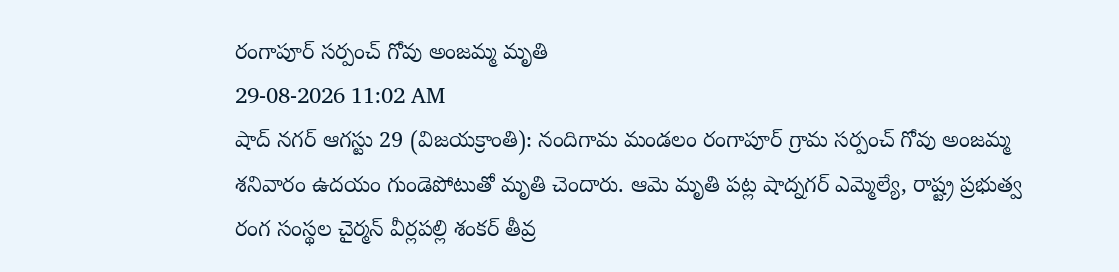రంగాపూర్ సర్పంచ్ గోవు అంజమ్మ మృతి
29-08-2026 11:02 AM
షాద్ నగర్ ఆగస్టు 29 (విజయక్రాంతి): నందిగామ మండలం రంగాపూర్ గ్రామ సర్పంచ్ గోవు అంజమ్మ శనివారం ఉదయం గుండెపోటుతో మృతి చెందారు. ఆమె మృతి పట్ల షాద్నగర్ ఎమ్మెల్యే, రాష్ట్ర ప్రభుత్వ రంగ సంస్థల చైర్మన్ వీర్లపల్లి శంకర్ తీవ్ర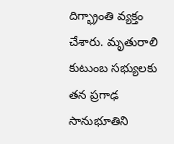దిగ్భ్రాంతి వ్యక్తం చేశారు. మృతురాలి కుటుంబ సభ్యులకు తన ప్రగాఢ సానుభూతిని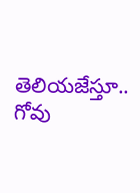తెలియజేస్తూ.. గోవు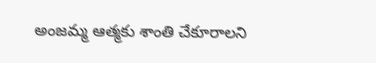అంజమ్మ ఆత్మకు శాంతి చేకూరాలని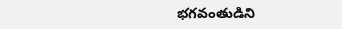భగవంతుడిని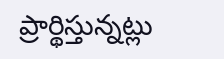ప్రార్థిస్తున్నట్లు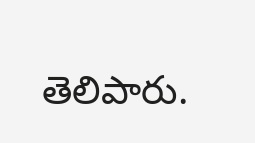తెలిపారు.